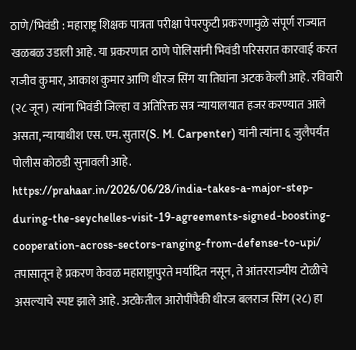ठाणे/भिवंडी : महाराष्ट्र शिक्षक पात्रता परीक्षा पेपरफुटी प्रकरणामुळे संपूर्ण राज्यात खळबळ उडाली आहे. या प्रकरणात ठाणे पोलिसांनी भिवंडी परिसरात कारवाई करत राजीव कुमार, आकाश कुमार आणि धीरज सिंग या तिघांना अटक केली आहे. रविवारी (२८ जून) त्यांना भिवंडी जिल्हा व अतिरिक्त सत्र न्यायालयात हजर करण्यात आले असता, न्यायाधीश एस. एम. सुतार(S. M. Carpenter) यांनी त्यांना ६ जुलैपर्यंत पोलीस कोठडी सुनावली आहे.
https://prahaar.in/2026/06/28/india-takes-a-major-step-during-the-seychelles-visit-19-agreements-signed-boosting-cooperation-across-sectors-ranging-from-defense-to-upi/
तपासातून हे प्रकरण केवळ महाराष्ट्रापुरते मर्यादित नसून, ते आंतरराज्यीय टोळीचे असल्याचे स्पष्ट झाले आहे. अटकेतील आरोपींपैकी धीरज बलराज सिंग (२८) हा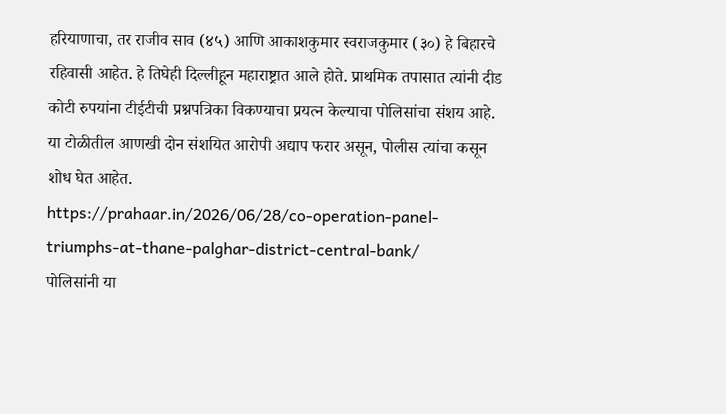हरियाणाचा, तर राजीव साव (४५) आणि आकाशकुमार स्वराजकुमार (३०) हे बिहारचे रहिवासी आहेत. हे तिघेही दिल्लीहून महाराष्ट्रात आले होते. प्राथमिक तपासात त्यांनी दीड कोटी रुपयांना टीईटीची प्रश्नपत्रिका विकण्याचा प्रयत्न केल्याचा पोलिसांचा संशय आहे. या टोळीतील आणखी दोन संशयित आरोपी अद्याप फरार असून, पोलीस त्यांचा कसून शोध घेत आहेत.
https://prahaar.in/2026/06/28/co-operation-panel-triumphs-at-thane-palghar-district-central-bank/
पोलिसांनी या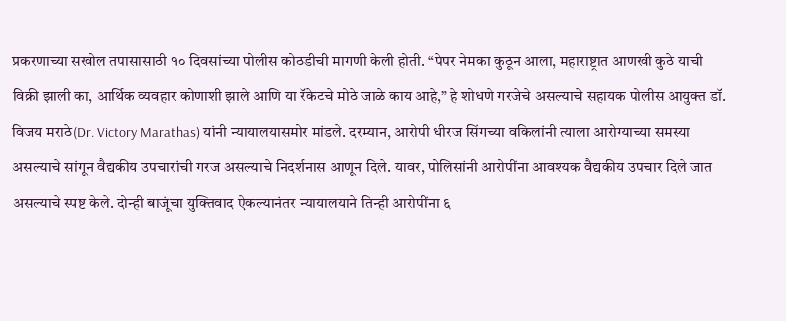प्रकरणाच्या सखोल तपासासाठी १० दिवसांच्या पोलीस कोठडीची मागणी केली होती. “पेपर नेमका कुठून आला, महाराष्ट्रात आणखी कुठे याची विक्री झाली का, आर्थिक व्यवहार कोणाशी झाले आणि या रॅकेटचे मोठे जाळे काय आहे,” हे शोधणे गरजेचे असल्याचे सहायक पोलीस आयुक्त डॉ. विजय मराठे(Dr. Victory Marathas) यांनी न्यायालयासमोर मांडले. दरम्यान, आरोपी धीरज सिंगच्या वकिलांनी त्याला आरोग्याच्या समस्या असल्याचे सांगून वैद्यकीय उपचारांची गरज असल्याचे निदर्शनास आणून दिले. यावर, पोलिसांनी आरोपींना आवश्यक वैद्यकीय उपचार दिले जात असल्याचे स्पष्ट केले. दोन्ही बाजूंचा युक्तिवाद ऐकल्यानंतर न्यायालयाने तिन्ही आरोपींना ६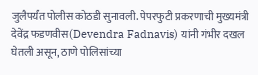जुलैपर्यंत पोलीस कोठडी सुनावली. पेपरफुटी प्रकरणाची मुख्यमंत्री देवेंद्र फडणवीस(Devendra Fadnavis) यांनी गंभीर दखल घेतली असून, ठाणे पोलिसांच्या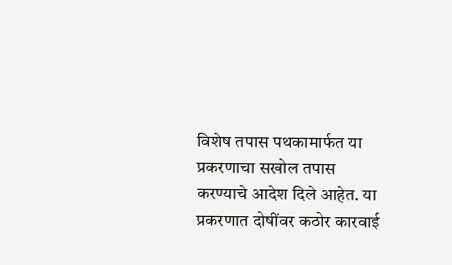विशेष तपास पथकामार्फत या प्रकरणाचा सखोल तपास करण्याचे आदेश दिले आहेत. या प्रकरणात दोषींवर कठोर कारवाई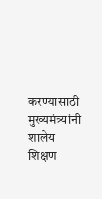करण्यासाठी मुख्यमंत्र्यांनी शालेय शिक्षण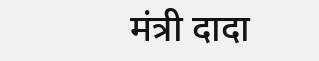मंत्री दादा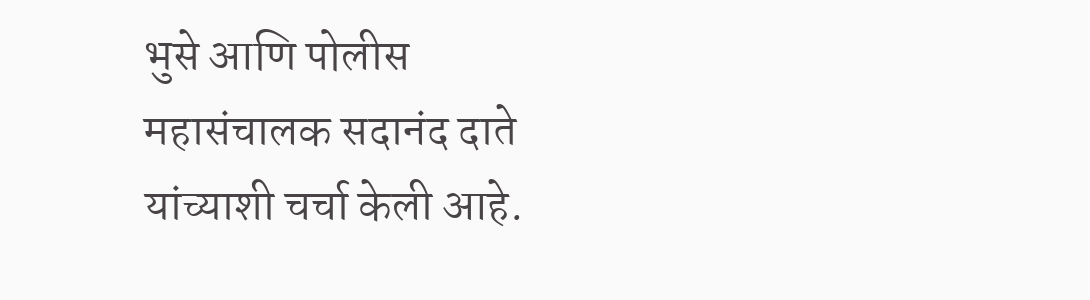भुसे आणि पोलीस महासंचालक सदानंद दाते यांच्याशी चर्चा केली आहे.